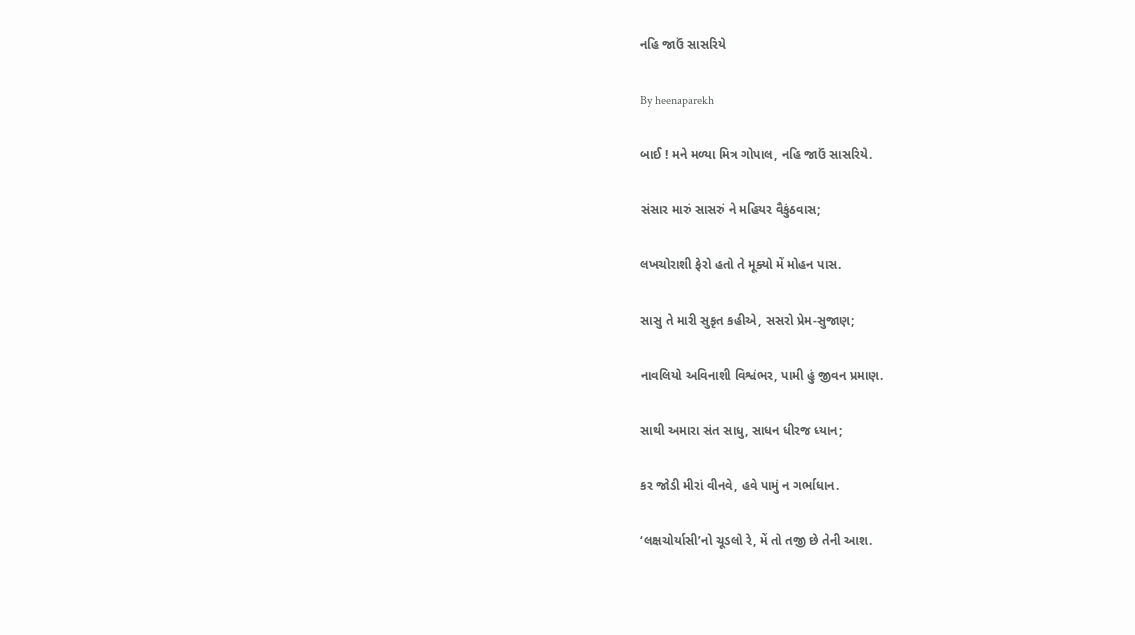નહિ જાઉં સાસરિયે

By heenaparekh

બાઈ ! મને મળ્યા મિત્ર ગોપાલ, નહિ જાઉં સાસરિયે.

સંસાર મારું સાસરું ને મહિયર વૈકુંઠવાસ;

લખચોરાશી ફેરો હતો તે મૂક્યો મેં મોહન પાસ.

સાસુ તે મારી સુકૃત કહીએ, સસરો પ્રેમ-સુજાણ;

નાવલિયો અવિનાશી વિશ્વંભર, પામી હું જીવન પ્રમાણ.

સાથી અમારા સંત સાધુ, સાધન ધીરજ ધ્યાન;

કર જોડી મીરાં વીનવે, હવે પામું ન ગર્ભાધાન.

‘લક્ષચોર્યાસી’નો ચૂડલો રે, મેં તો તજી છે તેની આશ.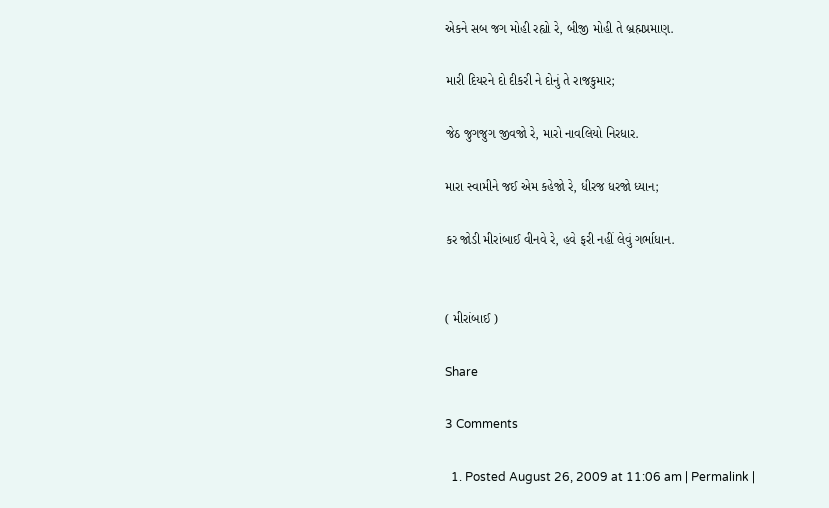એકને સબ જગ મોહી રહ્યો રે, બીજી મોહી તે બ્રહ્મપ્રમાણ.

મારી દિયરને દો દીકરી ને દોનું તે રાજકુમાર;

જેઠ જુગજુગ જીવજો રે, મારો નાવલિયો નિરધાર.

મારા સ્વામીને જઈ એમ કહેજો રે, ધીરજ ધરજો ધ્યાન;

કર જોડી મીરાંબાઈ વીનવે રે, હવે ફરી નહીં લેવું ગર્ભાધાન.


( મીરાંબાઈ )

Share

3 Comments

  1. Posted August 26, 2009 at 11:06 am | Permalink |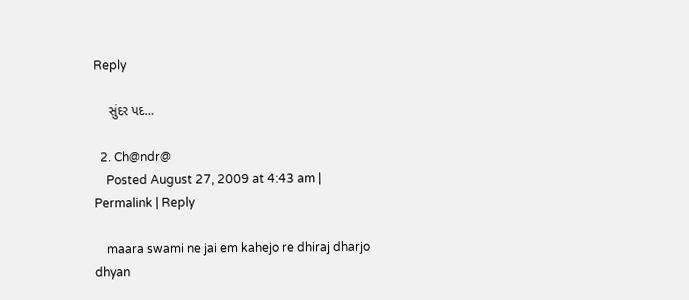Reply

    સુંદર પદ…

  2. Ch@ndr@
    Posted August 27, 2009 at 4:43 am | Permalink | Reply

    maara swami ne jai em kahejo re dhiraj dharjo dhyan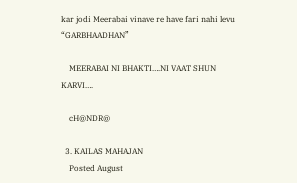kar jodi Meerabai vinave re have fari nahi levu “GARBHAADHAN”

    MEERABAI NI BHAKTI….NI VAAT SHUN KARVI….

    cH@NDR@

  3. KAILAS MAHAJAN
    Posted August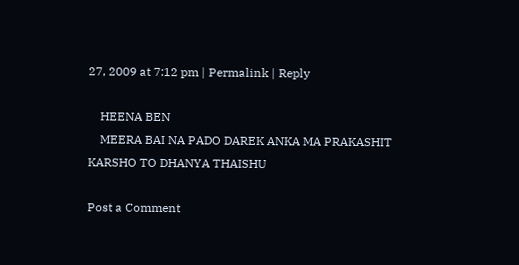27, 2009 at 7:12 pm | Permalink | Reply

    HEENA BEN
    MEERA BAI NA PADO DAREK ANKA MA PRAKASHIT KARSHO TO DHANYA THAISHU

Post a Comment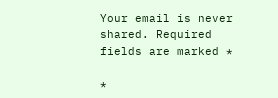Your email is never shared. Required fields are marked *

*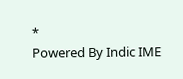*
Powered By Indic IME